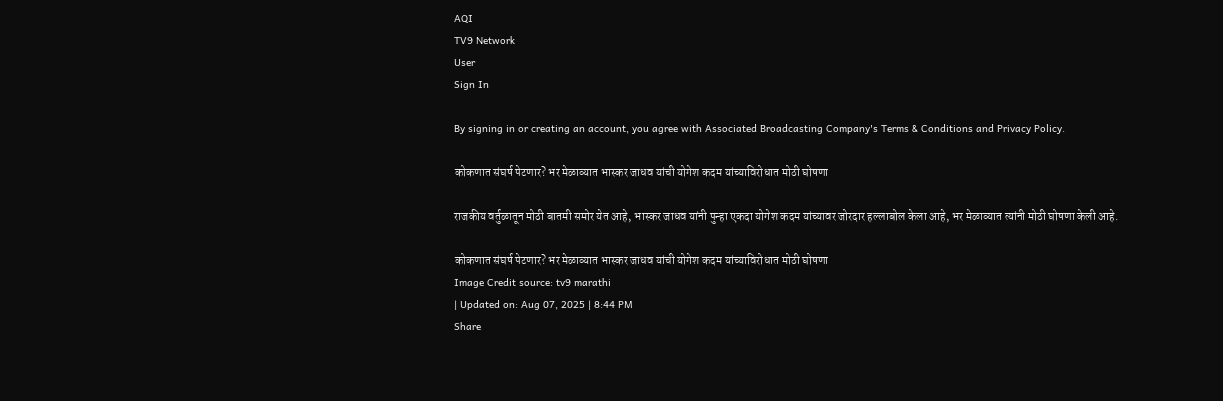AQI
TV9 Network
User
Sign In

By signing in or creating an account, you agree with Associated Broadcasting Company's Terms & Conditions and Privacy Policy.

कोकणात संघर्ष पेटणार? भर मेळाव्यात भास्कर जाधव यांची योगेश कदम यांच्याविरोधात मोठी घोषणा

राजकीय वर्तुळातून मोठी बातमी समोर येत आहे, भास्कर जाधव यांनी पुन्हा एकदा योगेश कदम यांच्यावर जोरदार हल्लाबोल केला आहे, भर मेळाव्यात त्यांनी मोठी घोषणा केली आहे.

कोकणात संघर्ष पेटणार? भर मेळाव्यात भास्कर जाधव यांची योगेश कदम यांच्याविरोधात मोठी घोषणा
Image Credit source: tv9 marathi
| Updated on: Aug 07, 2025 | 8:44 PM
Share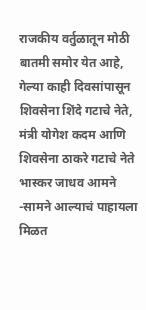राजकीय वर्तुळातून मोठी बातमी समोर येत आहे, गेल्या काही दिवसांपासून शिवसेना शिंदे गटाचे नेते, मंत्री योगेश कदम आणि शिवसेना ठाकरे गटाचे नेते भास्कर जाधव आमने -सामने आल्याचं पाहायला मिळत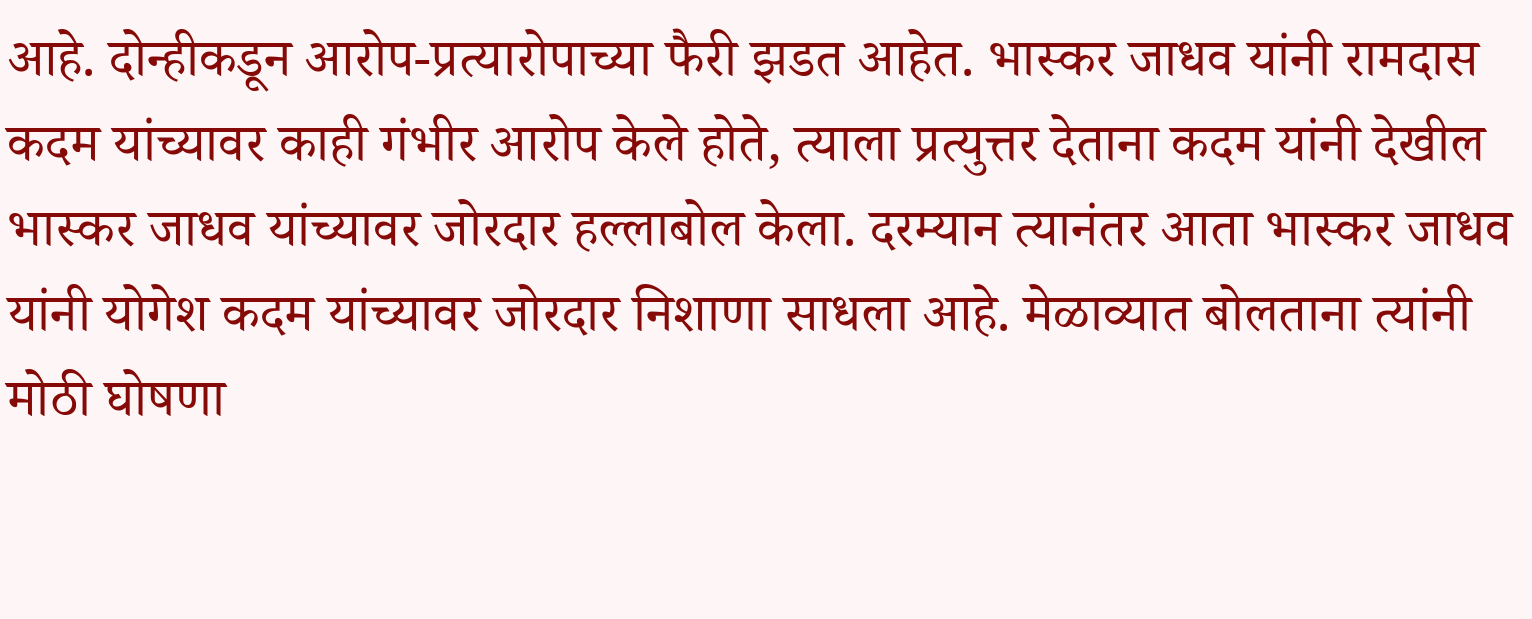आहे. दोन्हीकडून आरोप-प्रत्यारोपाच्या फैरी झडत आहेत. भास्कर जाधव यांनी रामदास कदम यांच्यावर काही गंभीर आरोप केले होते, त्याला प्रत्युत्तर देताना कदम यांनी देखील भास्कर जाधव यांच्यावर जोरदार हल्लाबोल केला. दरम्यान त्यानंतर आता भास्कर जाधव यांनी योगेश कदम यांच्यावर जोरदार निशाणा साधला आहे. मेळाव्यात बोलताना त्यांनी मोठी घोषणा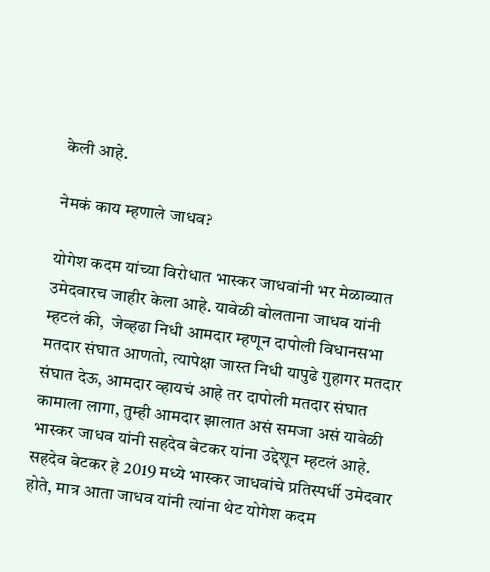केली आहे.

नेमकं काय म्हणाले जाधव?

योगेश कदम यांच्या विरोधात भास्कर जाधवांनी भर मेळाव्यात उमेदवारच जाहीर केला आहे. यावेळी बोलताना जाधव यांनी म्हटलं की,  जेव्हढा निधी आमदार म्हणून दापोली विधानसभा मतदार संघात आणतो, त्यापेक्षा जास्त निधी यापुढे गुहागर मतदार संघात देऊ, आमदार व्हायचं आहे तर दापोली मतदार संघात कामाला लागा, तुम्ही आमदार झालात असं समजा असं यावेळी भास्कर जाधव यांनी सहदेव बेटकर यांना उद्देशून म्हटलं आहे.  सहदेव बेटकर हे 2019 मध्ये भास्कर जाधवांचे प्रतिस्पर्धी उमेदवार होते, मात्र आता जाधव यांनी त्यांना थेट योगेश कदम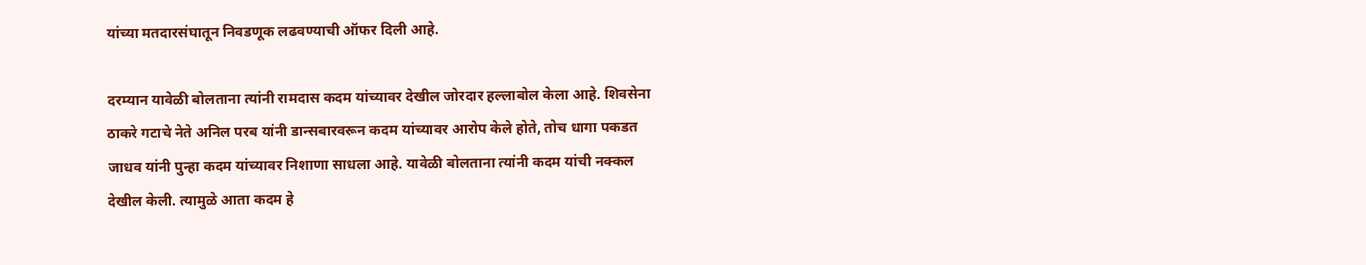यांच्या मतदारसंघातून निवडणूक लढवण्याची ऑफर दिली आहे.

दरम्यान यावेळी बोलताना त्यांनी रामदास कदम यांच्यावर देखील जोरदार हल्लाबोल केला आहे. शिवसेना ठाकरे गटाचे नेते अनिल परब यांनी डान्सबारवरून कदम यांच्यावर आरोप केले होते, तोच धागा पकडत जाधव यांनी पुन्हा कदम यांच्यावर निशाणा साधला आहे. यावेळी बोलताना त्यांनी कदम यांची नक्कल देखील केली. त्यामुळे आता कदम हे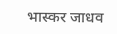भास्कर जाधव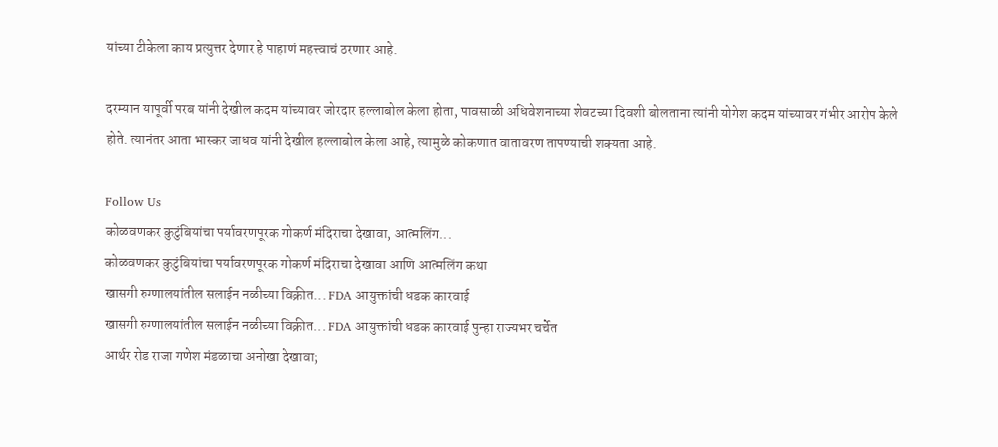यांच्या टीकेला काय प्रत्युत्तर देणार हे पाहाणं महत्त्वाचं ठरणार आहे.

दरम्यान यापूर्वी परब यांनी देखील कदम यांच्यावर जोरदार हल्लाबोल केला होता, पावसाळी अधिवेशनाच्या शेवटच्या दिवशी बोलताना त्यांनी योगेश कदम यांच्यावर गंभीर आरोप केले होते. त्यानंतर आता भास्कर जाधव यांनी देखील हल्लाबोल केला आहे, त्यामुळे कोकणात वातावरण तापण्याची शक्यता आहे.

Follow Us
कोळवणकर कुटुंबियांचा पर्यावरणपूरक गोकर्ण मंदिराचा देखावा, आत्मलिंग...
कोळवणकर कुटुंबियांचा पर्यावरणपूरक गोकर्ण मंदिराचा देखावा आणि आत्मलिंग कथा
खासगी रुग्णालयांतील सलाईन नळीच्या विक्रीत... FDA आयुक्तांची धडक कारवाई
खासगी रुग्णालयांतील सलाईन नळीच्या विक्रीत... FDA आयुक्तांची धडक कारवाई पुन्हा राज्यभर चर्चेत
आर्थर रोड राजा गणेश मंडळाचा अनोखा देखावा;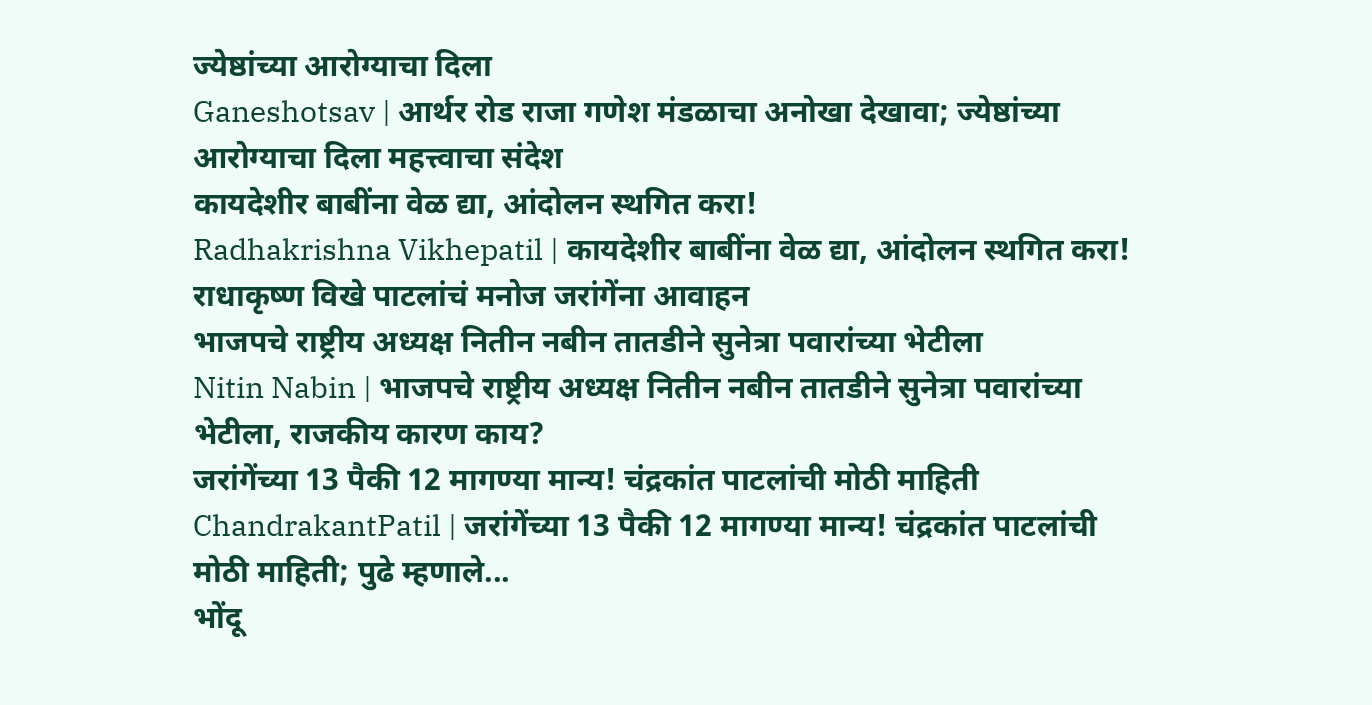ज्येष्ठांच्या आरोग्याचा दिला
Ganeshotsav | आर्थर रोड राजा गणेश मंडळाचा अनोखा देखावा; ज्येष्ठांच्या आरोग्याचा दिला महत्त्वाचा संदेश
कायदेशीर बाबींना वेळ द्या, आंदोलन स्थगित करा!
Radhakrishna Vikhepatil | कायदेशीर बाबींना वेळ द्या, आंदोलन स्थगित करा! राधाकृष्ण विखे पाटलांचं मनोज जरांगेंना आवाहन
भाजपचे राष्ट्रीय अध्यक्ष नितीन नबीन तातडीने सुनेत्रा पवारांच्या भेटीला
Nitin Nabin | भाजपचे राष्ट्रीय अध्यक्ष नितीन नबीन तातडीने सुनेत्रा पवारांच्या भेटीला, राजकीय कारण काय?
जरांगेंच्या 13 पैकी 12 मागण्या मान्य! चंद्रकांत पाटलांची मोठी माहिती
ChandrakantPatil | जरांगेंच्या 13 पैकी 12 मागण्या मान्य! चंद्रकांत पाटलांची मोठी माहिती; पुढे म्हणाले...
भोंदू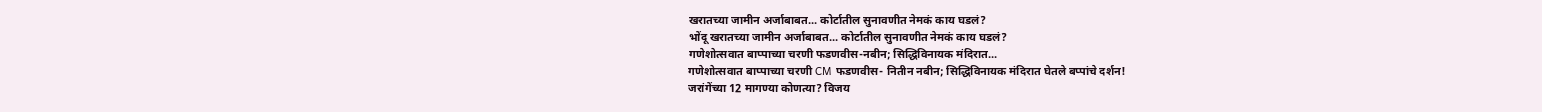खरातच्या जामीन अर्जाबाबत... कोर्टातील सुनावणीत नेमकं काय घडलं?
भोंदू खरातच्या जामीन अर्जाबाबत... कोर्टातील सुनावणीत नेमकं काय घडलं?
गणेशोत्सवात बाप्पाच्या चरणी फडणवीस-नबीन; सिद्धिविनायक मंदिरात...
गणेशोत्सवात बाप्पाच्या चरणी CM फडणवीस- नितीन नबीन; सिद्धिविनायक मंदिरात घेतले बप्पांचे दर्शन!
जरांगेंच्या 12 मागण्या कोणत्या? विजय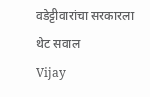वडेट्टीवारांचा सरकारला थेट सवाल
Vijay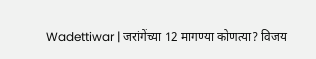Wadettiwar | जरांगेंच्या 12 मागण्या कोणत्या? विजय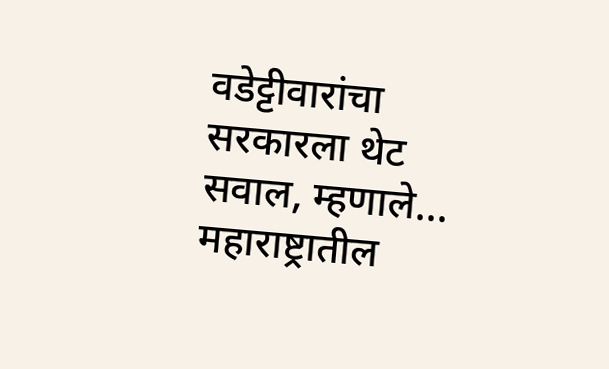वडेट्टीवारांचा सरकारला थेट सवाल, म्हणाले...
महाराष्ट्रातील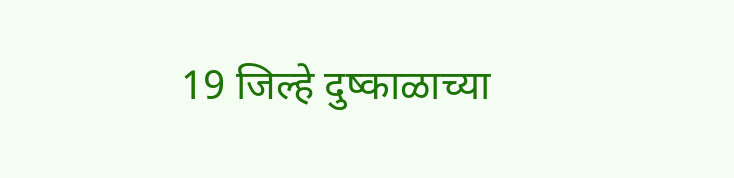19 जिल्हे दुष्काळाच्या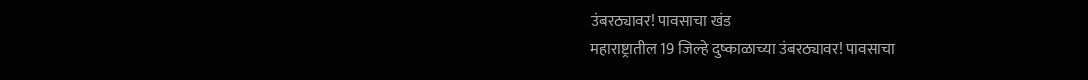उंबरठ्यावर! पावसाचा खंड
महाराष्ट्रातील 19 जिल्हे दुष्काळाच्या उंबरठ्यावर! पावसाचा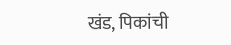खंड, पिकांची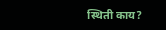स्थिती काय?